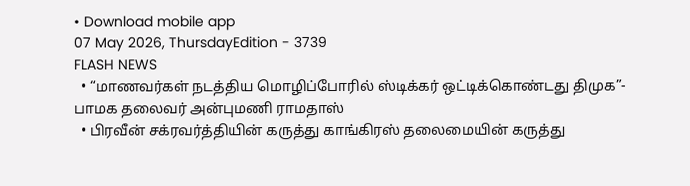• Download mobile app
07 May 2026, ThursdayEdition - 3739
FLASH NEWS
  • “மாணவர்கள் நடத்திய மொழிப்போரில் ஸ்டிக்கர் ஒட்டிக்கொண்டது திமுக”- பாமக தலைவர் அன்புமணி ராமதாஸ்
  • பிரவீன் சக்ரவர்த்தியின் கருத்து காங்கிரஸ் தலைமையின் கருத்து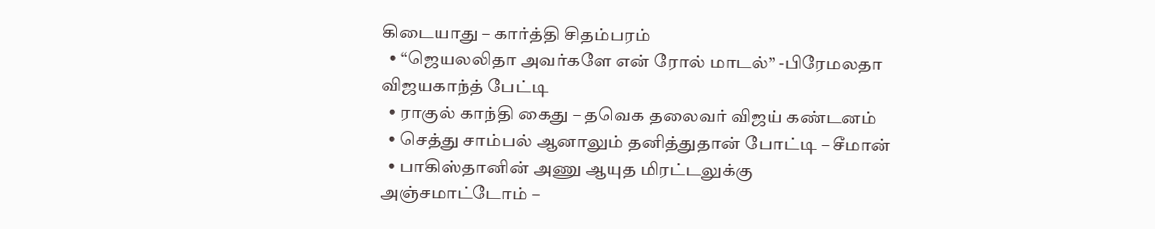கிடையாது – கார்த்தி சிதம்பரம்
  • “ஜெயலலிதா அவர்களே என் ரோல் மாடல்” -பிரேமலதா விஜயகாந்த் பேட்டி
  • ராகுல் காந்தி கைது – தவெக தலைவர் விஜய் கண்டனம்
  • செத்து சாம்பல் ஆனாலும் தனித்துதான் போட்டி – சீமான்
  • பாகிஸ்தானின் அணு ஆயுத மிரட்டலுக்கு அஞ்சமாட்டோம் –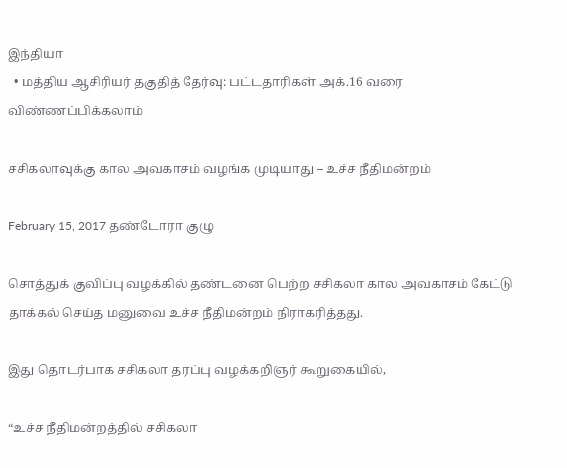இந்தியா
  • மத்திய ஆசிரியர் தகுதித் தேர்வு: பட்டதாரிகள் அக்.16 வரை விண்ணப்பிக்கலாம்

சசிகலாவுக்கு கால அவகாசம் வழங்க முடியாது – உச்ச நீதிமன்றம்

February 15, 2017 தண்டோரா குழு

சொத்துக் குவிப்பு வழக்கில் தண்டனை பெற்ற சசிகலா கால அவகாசம் கேட்டு தாக்கல் செய்த மனுவை உச்ச நீதிமன்றம் நிராகரித்தது.

இது தொடர்பாக சசிகலா தரப்பு வழக்கறிஞர் கூறுகையில்,

“உச்ச நீதிமன்றத்தில் சசிகலா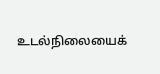உடல்நிலையைக்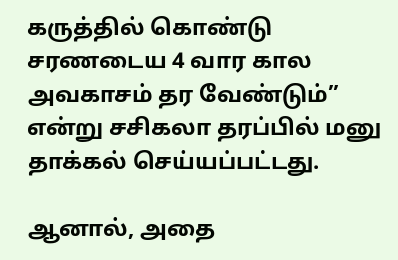கருத்தில் கொண்டு சரணடைய 4 வார கால அவகாசம் தர வேண்டும்” என்று சசிகலா தரப்பில் மனு தாக்கல் செய்யப்பட்டது.

ஆனால், அதை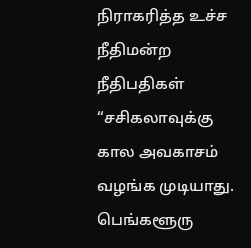நிராகரித்த உச்ச நீதிமன்ற நீதிபதிகள் “சசிகலாவுக்கு கால அவகாசம் வழங்க முடியாது. பெங்களூரு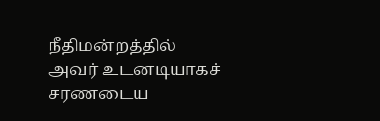நீதிமன்றத்தில் அவர் உடனடியாகச் சரணடைய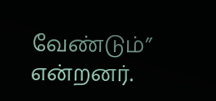வேண்டும்” என்றனர்.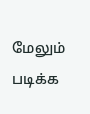மேலும் படிக்க